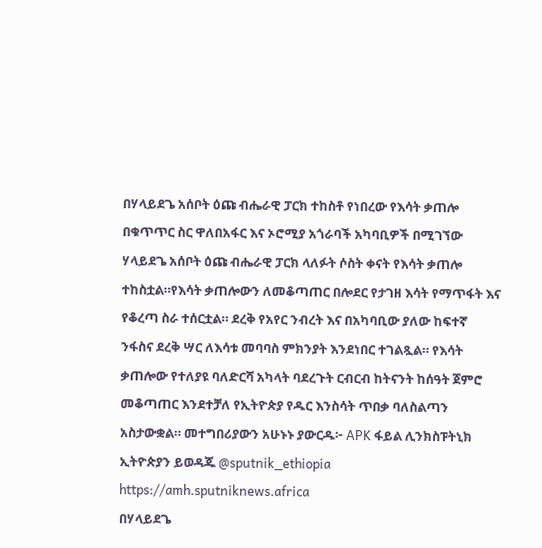በሃላይደጌ አሰቦት ዕጩ ብሔራዊ ፓርክ ተከስቶ የነበረው የእሳት ቃጠሎ በቁጥጥር ስር ዋለበአፋር እና ኦሮሚያ አጎራባች አካባቢዎች በሚገኘው ሃላይደጌ አሰቦት ዕጩ ብሔራዊ ፓርክ ላለፉት ሶስት ቀናት የእሳት ቃጠሎ ተከስቷል።የእሳት ቃጠሎውን ለመቆጣጠር በሎደር የታገዘ እሳት የማጥፋት እና የቆረጣ ስራ ተሰርቷል። ደረቅ የአየር ንብረት እና በአካባቢው ያለው ከፍተኛ ንፋስና ደረቅ ሣር ለእሳቱ መባባስ ምክንያት እንደነበር ተገልጿል። የእሳት ቃጠሎው የተለያዩ ባለድርሻ አካላት ባደረጉት ርብርብ ከትናንት ከሰዓት ጀምሮ መቆጣጠር እንደተቻለ የኢትዮጵያ የዱር እንስሳት ጥበቃ ባለስልጣን አስታውቋል። መተግበሪያውን አሁኑኑ ያውርዱ፦ APK ፋይል ሊንክስፑትኒክ ኢትዮጵያን ይወዳጁ @sputnik_ethiopia
https://amh.sputniknews.africa
በሃላይደጌ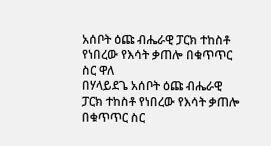አሰቦት ዕጩ ብሔራዊ ፓርክ ተከስቶ የነበረው የእሳት ቃጠሎ በቁጥጥር ስር ዋለ
በሃላይደጌ አሰቦት ዕጩ ብሔራዊ ፓርክ ተከስቶ የነበረው የእሳት ቃጠሎ በቁጥጥር ስር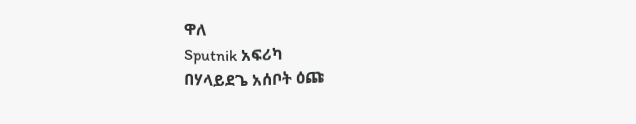ዋለ
Sputnik አፍሪካ
በሃላይደጌ አሰቦት ዕጩ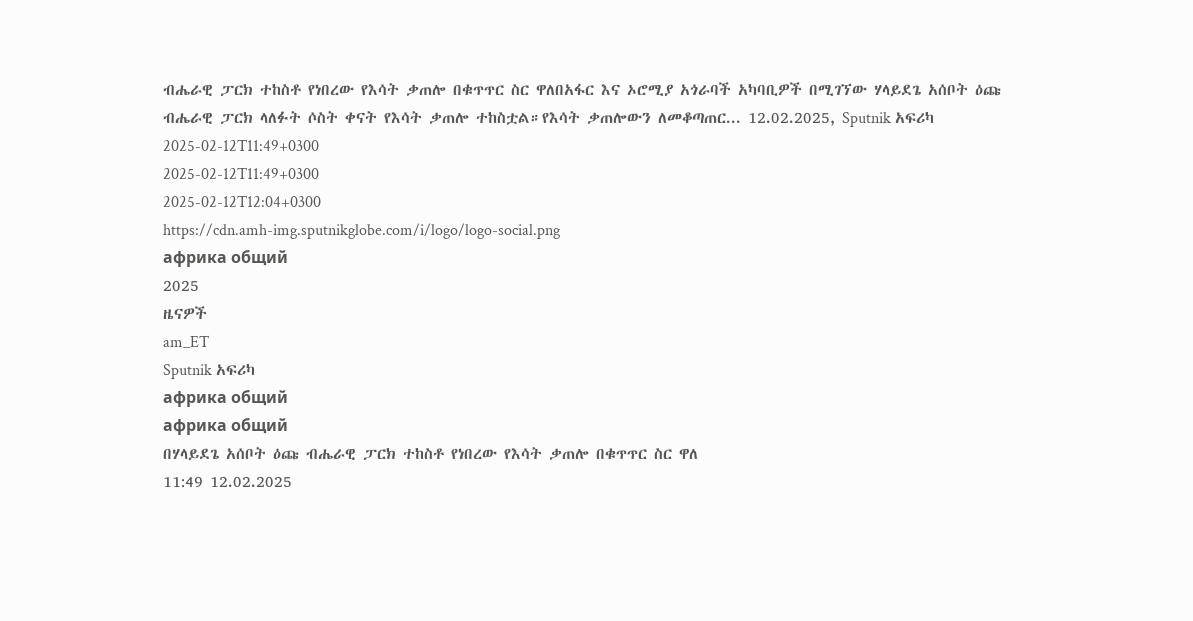ብሔራዊ ፓርክ ተከስቶ የነበረው የእሳት ቃጠሎ በቁጥጥር ስር ዋለበአፋር እና ኦሮሚያ አጎራባች አካባቢዎች በሚገኘው ሃላይደጌ አሰቦት ዕጩ ብሔራዊ ፓርክ ላለፉት ሶስት ቀናት የእሳት ቃጠሎ ተከስቷል።የእሳት ቃጠሎውን ለመቆጣጠር... 12.02.2025, Sputnik አፍሪካ
2025-02-12T11:49+0300
2025-02-12T11:49+0300
2025-02-12T12:04+0300
https://cdn.amh-img.sputnikglobe.com/i/logo/logo-social.png
африка общий
2025
ዜናዎች
am_ET
Sputnik አፍሪካ
африка общий
африка общий
በሃላይደጌ አሰቦት ዕጩ ብሔራዊ ፓርክ ተከስቶ የነበረው የእሳት ቃጠሎ በቁጥጥር ስር ዋለ
11:49 12.02.2025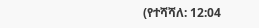(የተሻሻለ: 12:04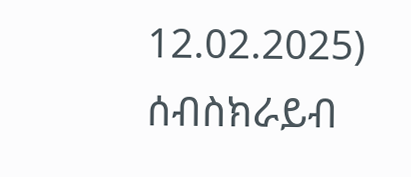12.02.2025)
ሰብስክራይብ